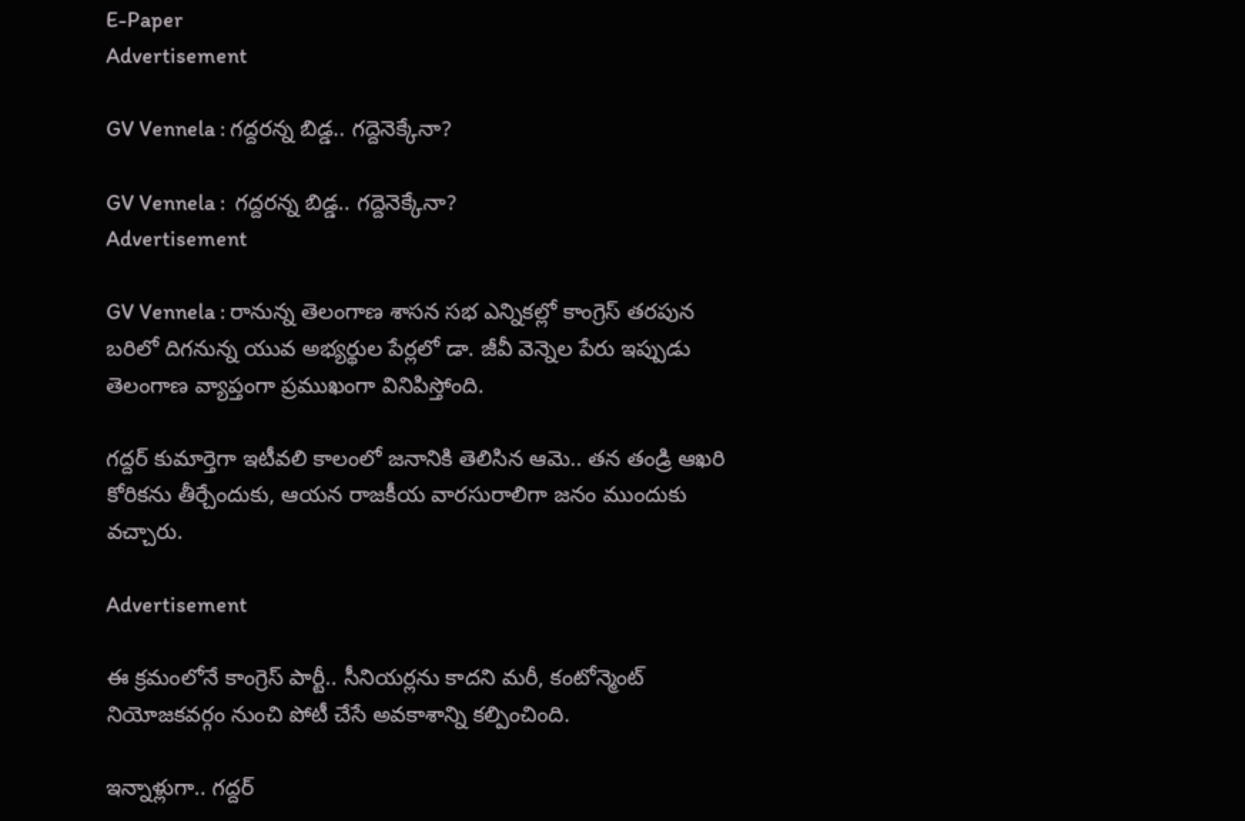E-Paper
Advertisement

GV Vennela : గద్దరన్న బిడ్డ.. గద్దెనెక్కేనా?

GV Vennela :  గద్దరన్న బిడ్డ.. గద్దెనెక్కేనా?
Advertisement

GV Vennela : రానున్న తెలంగాణ శాసన సభ ఎన్నికల్లో కాంగ్రెస్ తరపున బరిలో దిగనున్న యువ అభ్యర్థుల పేర్లలో డా. జీవీ వెన్నెల పేరు ఇప్పుడు తెలంగాణ వ్యాప్తంగా ప్రముఖంగా వినిపిస్తోంది.

గద్దర్ కుమార్తెగా ఇటీవలి కాలంలో జనానికి తెలిసిన ఆమె.. తన తండ్రి ఆఖరి కోరికను తీర్చేందుకు, ఆయన రాజకీయ వారసురాలిగా జనం ముందుకు వచ్చారు.

Advertisement

ఈ క్రమంలోనే కాంగ్రెస్ పార్టీ.. సీనియర్లను కాదని మరీ, కంటోన్మెంట్ నియోజకవర్గం నుంచి పోటీ చేసే అవకాశాన్ని కల్పించింది.

ఇన్నాళ్లుగా.. గద్దర్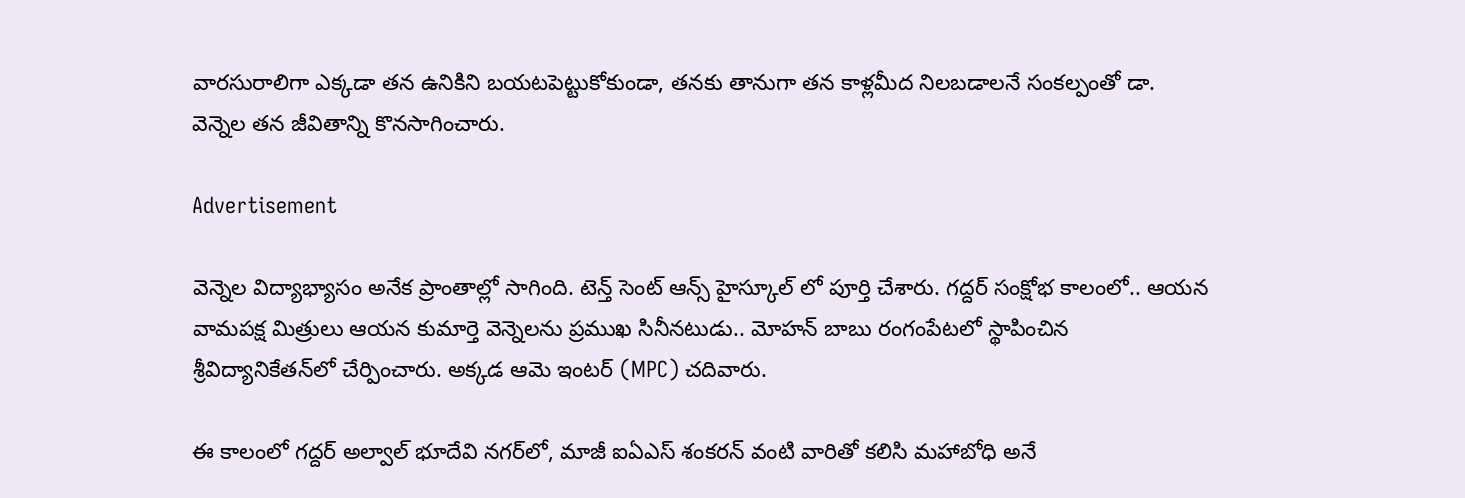వారసురాలిగా ఎక్కడా తన ఉనికిని బయటపెట్టుకోకుండా, తనకు తానుగా తన కాళ్లమీద నిలబడాలనే సంకల్పంతో డా. వెన్నెల తన జీవితాన్ని కొనసాగించారు.

Advertisement

వెన్నెల విద్యాభ్యాసం అనేక ప్రాంతాల్లో సాగింది. టెన్త్ సెంట్ ఆన్స్ హైస్కూల్ లో పూర్తి చేశారు. గద్దర్ సంక్షోభ కాలంలో.. ఆయన వామపక్ష మిత్రులు ఆయన కుమార్తె వెన్నెలను ప్రముఖ సినీనటుడు.. మోహన్ బాబు రంగంపేటలో స్థాపించిన శ్రీవిద్యానికేతన్‌లో చేర్పించారు. అక్కడ ఆమె ఇంటర్ (MPC) చదివారు.

ఈ కాలంలో గద్దర్ అల్వాల్ భూదేవి నగర్‌లో, మాజీ ఐఏఎస్ శంకరన్ వంటి వారితో కలిసి మహాబోధి అనే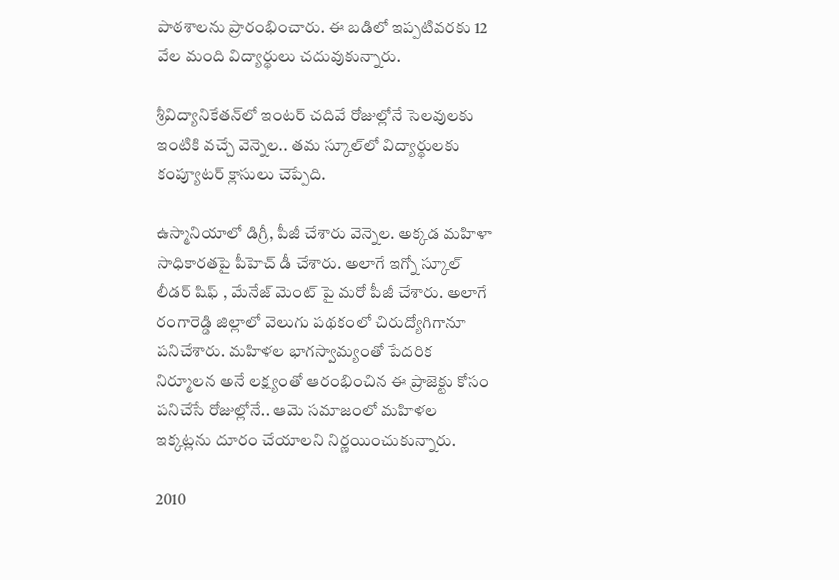పాఠశాలను ప్రారంభించారు. ఈ బడిలో ఇప్పటివరకు 12 వేల మంది విద్యార్థులు చదువుకున్నారు.

శ్రీవిద్యానికేతన్‌లో ఇంటర్ చదివే రోజుల్లోనే సెలవులకు ఇంటికి వచ్చే వెన్నెల.. తమ స్కూల్‌లో విద్యార్థులకు కంప్యూటర్ క్లాసులు చెప్పేది.

ఉస్మానియాలో డిగ్రీ, పీజీ చేశారు వెన్నెల. అక్కడ మహిళా సాధికారతపై పీహెచ్ డీ చేశారు. అలాగే ఇగ్నో స్కూల్ లీడర్ షిఫ్ , మేనేజ్ మెంట్ పై మరో పీజీ చేశారు. అలాగే రంగారెడ్డి జిల్లాలో వెలుగు పథకంలో చిరుద్యోగిగానూ పనిచేశారు. మహిళల భాగస్వామ్యంతో పేదరిక నిర్మూలన అనే లక్ష్యంతో ఆరంభించిన ఈ ప్రాజెక్టు కోసం పనిచేసే రోజుల్లోనే.. ఆమె సమాజంలో మహిళల ఇక్కట్లను దూరం చేయాలని నిర్ణయించుకున్నారు.

2010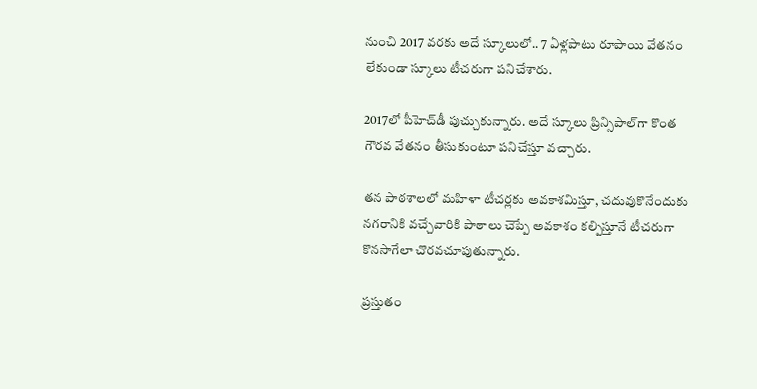నుంచి 2017 వరకు అదే స్కూలులో.. 7 ఏళ్లపాటు రూపాయి వేతనం లేకుండా స్కూలు టీచరుగా పనిచేశారు.

2017లో పీహెచ్‌డీ పుచ్చుకున్నారు. అదే స్కూలు ప్రిన్సిపాల్‌గా కొంత గౌరవ వేతనం తీసుకుంటూ పనిచేస్తూ వచ్చారు.

తన పాఠశాలలో మహిళా టీచర్లకు అవకాశమిస్తూ, చదువుకొనేందుకు నగరానికి వచ్చేవారికి పాఠాలు చెప్పే అవకాశం కల్పిస్తూనే టీచరుగా కొనసాగేలా చొరవచూపుతున్నారు.

ప్రస్తుతం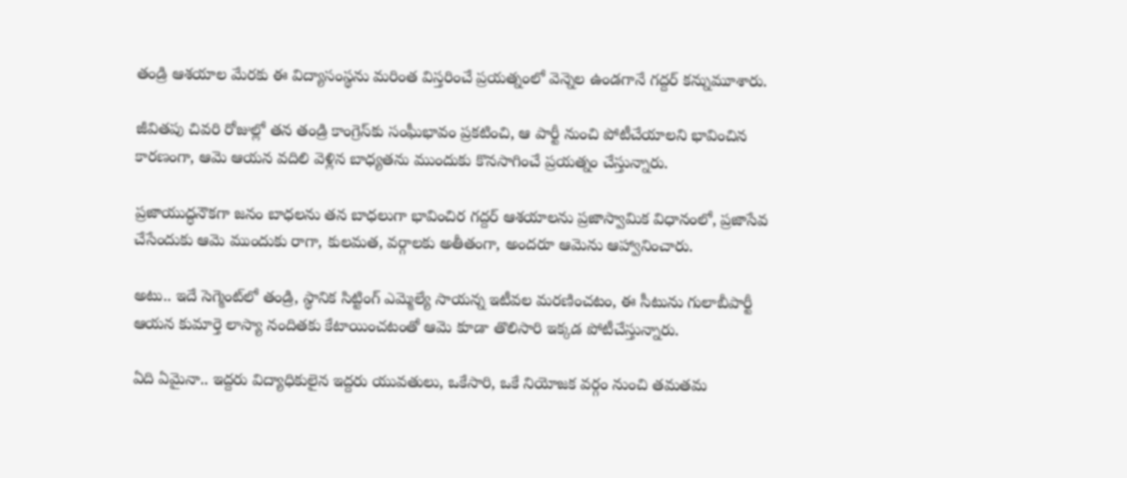తండ్రి ఆశయాల మేరకు ఈ విద్యాసంస్థను మరింత విస్తరించే ప్రయత్నంలో వెన్నెల ఉండగానే గద్దర్ కన్నుమూశారు.

జీవితపు చివరి రోజుల్లో తన తండ్రి కాంగ్రెస్‌కు సంఘీభావం ప్రకటించి, ఆ పార్టీ నుంచి పోటీచేయాలని భావించిన కారణంగా, ఆమె ఆయన వదిలి వెళ్లిన బాధ్యతను ముందుకు కొనసాగించే ప్రయత్నం చేస్తున్నారు.

ప్రజాయుద్ధనౌకగా జనం బాధలను తన బాధలుగా భావించిర గద్దర్ ఆశయాలను ప్రజాస్వామిక విధానంలో, ప్రజాసేవ చేసేందుకు ఆమె ముందుకు రాగా, కులమత, వర్గాలకు అతీతంగా, అందరూ ఆమెను ఆహ్వానించారు.

అటు.. ఇదే సెగ్మెంట్‌లో తండ్రి, స్థానిక సిట్టింగ్ ఎమ్మెల్యే సాయన్న ఇటీవల మరణించటం, ఈ సీటును గులాబీపార్టీ ఆయన కుమార్తె లాస్యా నందితకు కేటాయించటంతో ఆమె కూడా తొలిసారి ఇక్కడ పోటీచేస్తున్నారు.

ఏది ఏమైనా.. ఇద్దరు విద్యాధికులైన ఇద్దరు యువతులు, ఒకేసారి, ఒకే నియోజక వర్గం నుంచి తమతమ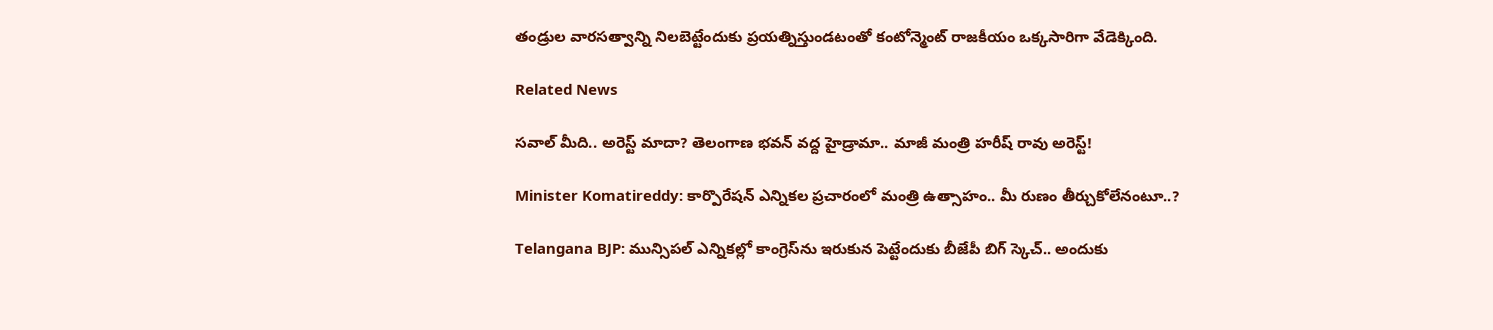తండ్రుల వారసత్వాన్ని నిలబెట్టేందుకు ప్రయత్నిస్తుండటంతో కంటోన్మెంట్ రాజకీయం ఒక్కసారిగా వేడెక్కింది.

Related News

సవాల్ మీది.. అరెస్ట్ మాదా? తెలంగాణ భవన్ వద్ద హైడ్రామా.. మాజీ మంత్రి హరీష్ రావు అరెస్ట్!

Minister Komatireddy: కార్పొరేషన్ ఎన్నికల ప్రచారంలో మంత్రి ఉత్సాహం.. మీ రుణం తీర్చుకోలేనంటూ..?

Telangana BJP: మున్సిపల్ ఎన్నికల్లో కాంగ్రెస్‌ను ఇరుకున పెట్టేందుకు బీజేపీ బిగ్ స్కెచ్.. అందుకు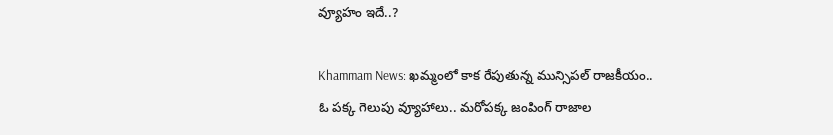వ్యూహం ఇదే..?

Khammam News: ఖమ్మంలో కాక రేపుతున్న మున్సిపల్ రాజకీయం.. ఓ పక్క గెలుపు వ్యూహాలు.. మరోపక్క జంపింగ్ రాజాల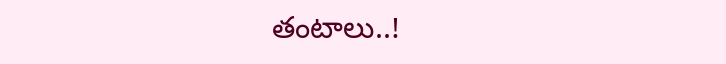తంటాలు..!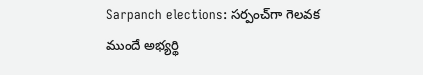Sarpanch elections: సర్పంచ్‌గా గెలవక ముందే అభ్యర్థి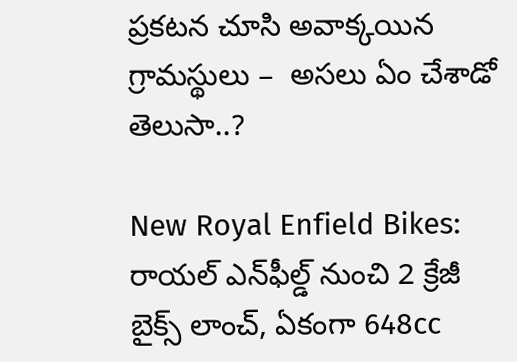ప్రకటన చూసి అవాక్కయిన గ్రామస్థులు –  అసలు ఏం చేశాడో తెలుసా..?

New Royal Enfield Bikes: రాయల్ ఎన్‌ఫీల్డ్ నుంచి 2 క్రేజీ బైక్స్ లాంచ్, ఏకంగా 648cc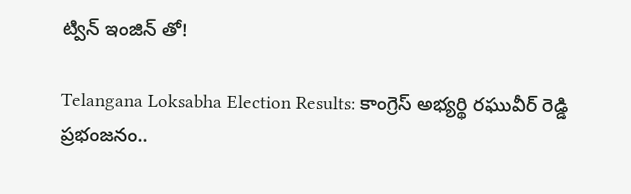ట్విన్ ఇంజిన్ తో!

Telangana Loksabha Election Results: కాంగ్రెస్ అభ్యర్థి రఘువీర్ రెడ్డి ప్రభంజనం..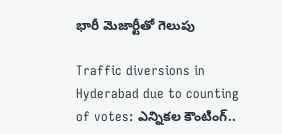భారీ మెజార్టీతో గెలుపు

Traffic diversions in Hyderabad due to counting of votes: ఎన్నికల కౌంటింగ్..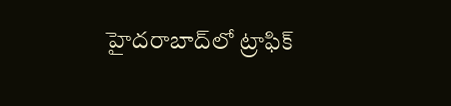హైదరాబాద్‌లో ట్రాఫిక్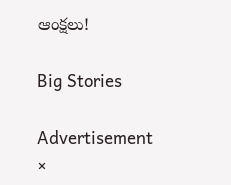ఆంక్షలు!

Big Stories

Advertisement
×